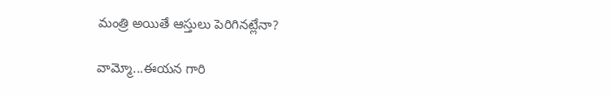మంత్రి అయితే ఆస్తులు పెరిగినట్లేనా?

వామ్మో...ఈయన గారి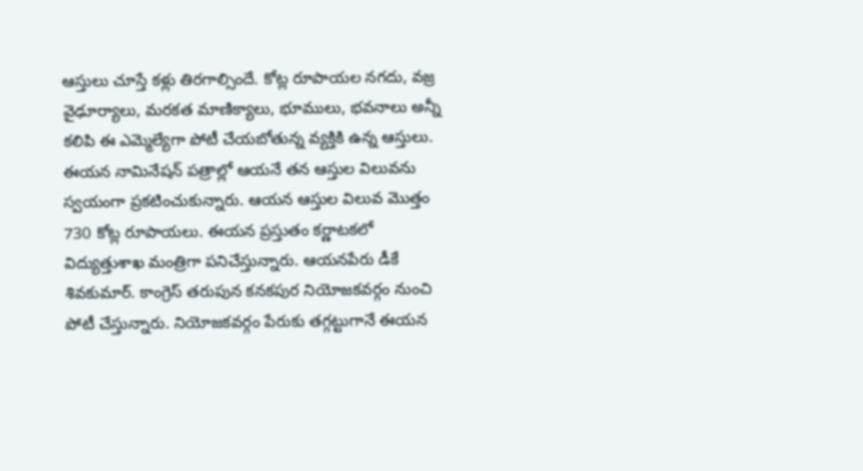ఆస్తులు చూస్తే కళ్లు తిరగాల్సిందే. కోట్ల రూపాయల నగదు, వజ్ర వైఢూర్యాలు, మరకత మాణిక్యాలు, భూములు, భవనాలు అన్నీ కలిపి ఈ ఎమ్మెల్యేగా పోటీ చేయబోతున్న వ్యక్తికి ఉన్న ఆస్తులు. ఈయన నామినేషన్ పత్రాల్లో ఆయనే తన ఆస్తుల విలువను స్వయంగా ప్రకటించుకున్నారు. ఆయన ఆస్తుల విలువ మొత్తం 730 కోట్ల రూపాయలు. ఈయన ప్రస్తుతం కర్ణాటకలో విద్యుత్తుశాఖ మంత్రిగా పనిచేస్తున్నారు. ఆయనపేరు డీకే శివకుమార్. కాంగ్రెస్ తరుపున కనకపుర నియోజకవర్గం నుంచి పోటీ చేస్తున్నారు. నియోజకవర్గం పేరుకు తగ్గట్టుగానే ఈయన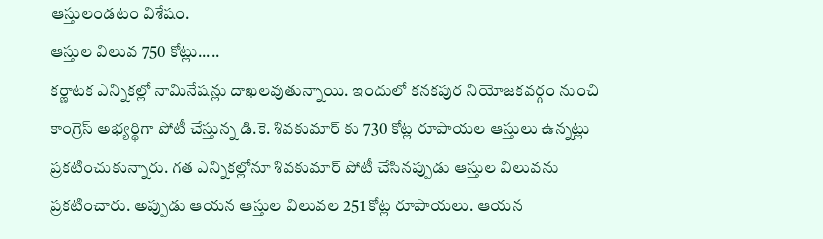ఆస్తులండటం విశేషం.
ఆస్తుల విలువ 750 కోట్లు.....
కర్ణాటక ఎన్నికల్లో నామినేషన్లు దాఖలవుతున్నాయి. ఇందులో కనకపుర నియోజకవర్గం నుంచి కాంగ్రెస్ అభ్యర్థిగా పోటీ చేస్తున్న డి.కె. శివకుమార్ కు 730 కోట్ల రూపాయల ఆస్తులు ఉన్నట్లు ప్రకటించుకున్నారు. గత ఎన్నికల్లోనూ శివకుమార్ పోటీ చేసినప్పుడు ఆస్తుల విలువను ప్రకటించారు. అప్పుడు ఆయన ఆస్తుల విలువల 251 కోట్ల రూపాయలు. ఆయన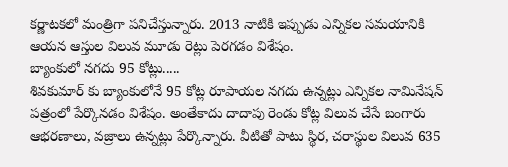కర్ణాటకలో మంత్రిగా పనిచేస్తున్నారు. 2013 నాటికి ఇప్పుడు ఎన్నికల సమయానికి ఆయన ఆస్తుల విలువ మూడు రెట్లు పెరగడం విశేషం.
బ్యాంకులో నగదు 95 కోట్లు.....
శివకుమార్ కు బ్యాంకులోనే 95 కోట్ల రూపాయల నగదు ఉన్నట్లు ఎన్నికల నామినేషన్ పత్రంలో పేర్కొనడం విశేషం. అంతేకాదు దాదాపు రెండు కోట్ల విలువ చేసే బంగారు ఆభరణాలు, వజ్రాలు ఉన్నట్లు పేర్కొన్నారు. వీటితో పాటు స్థిర, చరాస్థుల విలువ 635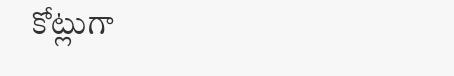కోట్లుగా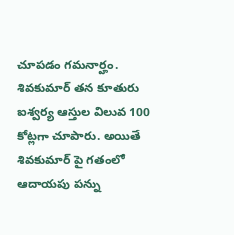చూపడం గమనార్హం. శివకుమార్ తన కూతురు ఐశ్వర్య ఆస్తుల విలువ 100 కోట్లగా చూపారు. అయితే శివకుమార్ పై గతంలో ఆదాయపు పన్ను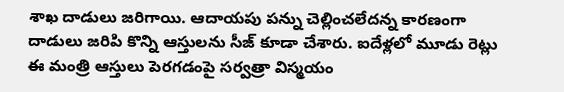శాఖ దాడులు జరిగాయి. ఆదాయపు పన్ను చెల్లించలేదన్న కారణంగా దాడులు జరిపి కొన్ని ఆస్తులను సీజ్ కూడా చేశారు. ఐదేళ్లలో మూడు రెట్లు ఈ మంత్రి ఆస్తులు పెరగడంపై సర్వత్రా విస్మయం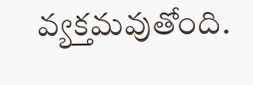వ్యక్తమవుతోంది.